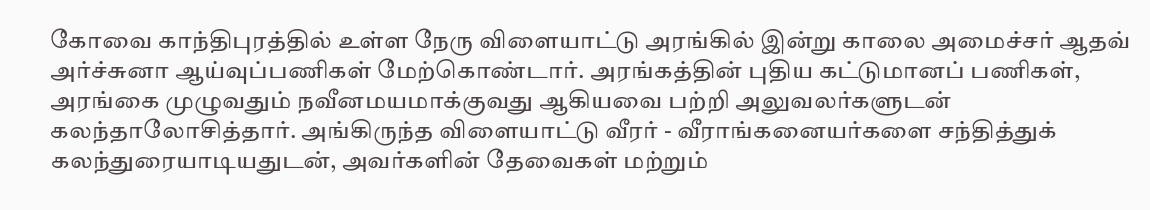கோவை காந்திபுரத்தில் உள்ள நேரு விளையாட்டு அரங்கில் இன்று காலை அமைச்சர் ஆதவ் அர்ச்சுனா ஆய்வுப்பணிகள் மேற்கொண்டார். அரங்கத்தின் புதிய கட்டுமானப் பணிகள், அரங்கை முழுவதும் நவீனமயமாக்குவது ஆகியவை பற்றி அலுவலர்களுடன் கலந்தாலோசித்தார். அங்கிருந்த விளையாட்டு வீரர் - வீராங்கனையர்களை சந்தித்துக் கலந்துரையாடியதுடன், அவர்களின் தேவைகள் மற்றும்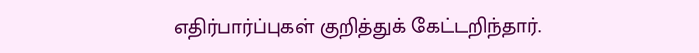எதிர்பார்ப்புகள் குறித்துக் கேட்டறிந்தார்.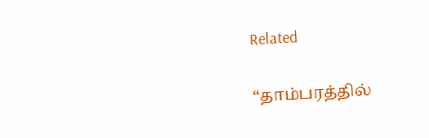Related

“தாம்பரத்தில்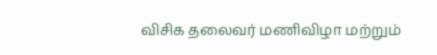விசிக தலைவர் மணிவிழா மற்றும்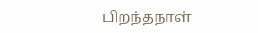பிறந்தநாள்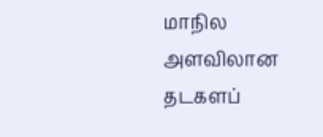மாநில அளவிலான தடகளப்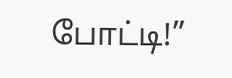போட்டி!”